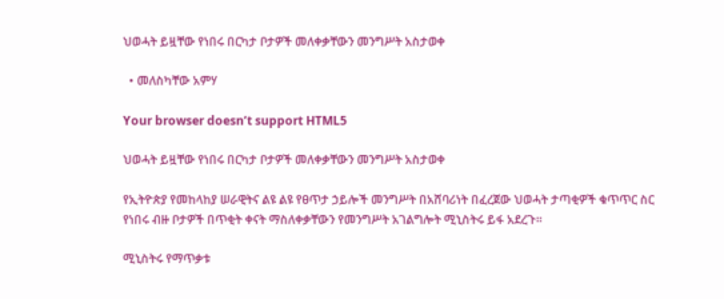ህወሓት ይዟቸው የነበሩ በርካታ ቦታዎች መለቀቃቸውን መንግሥት አስታወቀ

  • መለስካቸው አምሃ

Your browser doesn’t support HTML5

ህወሓት ይዟቸው የነበሩ በርካታ ቦታዎች መለቀቃቸውን መንግሥት አስታወቀ

የኢትዮጵያ የመከላከያ ሠራዊትና ልዩ ልዩ የፀጥታ ኃይሎች መንግሥት በአሸባሪነት በፈረጀው ህወሓት ታጣቂዎች ቁጥጥር ስር የነበሩ ብዙ ቦታዎች በጥቂት ቀናት ማስለቀቃቸውን የመንግሥት አገልግሎት ሚኒስትሩ ይፋ አደረጉ።

ሚኒስትሩ የማጥቃቱ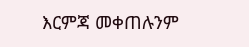እርምጃ መቀጠሉንም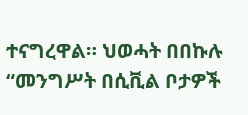ተናግረዋል። ህወሓት በበኩሉ “መንግሥት በሲቪል ቦታዎች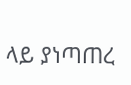ላይ ያነጣጠረ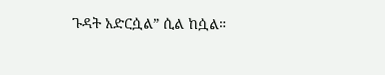ጉዳት አድርሷል” ሲል ከሷል።